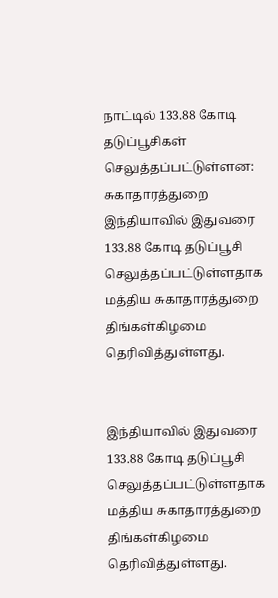நாட்டில் 133.88 கோடி தடுப்பூசிகள் செலுத்தப்பட்டுள்ளன: சுகாதாரத்துறை
இந்தியாவில் இதுவரை 133.88 கோடி தடுப்பூசி செலுத்தப்பட்டுள்ளதாக மத்திய சுகாதாரத்துறை திங்கள்கிழமை தெரிவித்துள்ளது.


இந்தியாவில் இதுவரை 133.88 கோடி தடுப்பூசி செலுத்தப்பட்டுள்ளதாக மத்திய சுகாதாரத்துறை திங்கள்கிழமை தெரிவித்துள்ளது.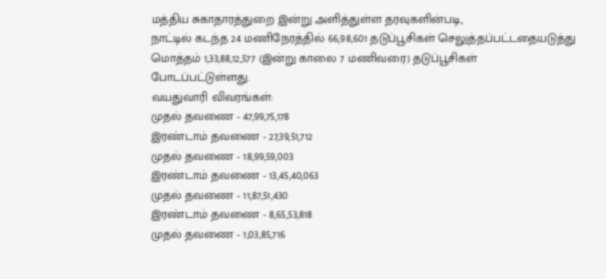மத்திய சுகாதாரத்துறை இன்று அளித்துள்ள தரவுகளின்படி,
நாட்டில் கடந்த 24 மணிநேரத்தில் 66,98,601 தடுப்பூசிகள் செலுத்தப்பட்டதையடுத்து மொத்தம் 1,33,88,12,577 (இன்று காலை 7 மணிவரை) தடுப்பூசிகள் போடப்பட்டுள்ளது.
வயதுவாரி விவரங்கள்:
முதல் தவணை - 47,99,75,178
இரண்டாம் தவணை - 27,39,51,712
முதல் தவணை - 18,99,59,003
இரண்டாம் தவணை - 13,45,40,063
முதல் தவணை - 11,87,51,430
இரண்டாம் தவணை - 8,65,53,818
முதல் தவணை - 1,03,85,716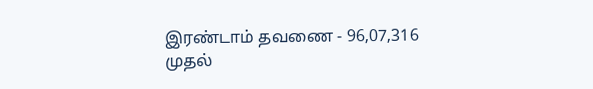இரண்டாம் தவணை - 96,07,316
முதல்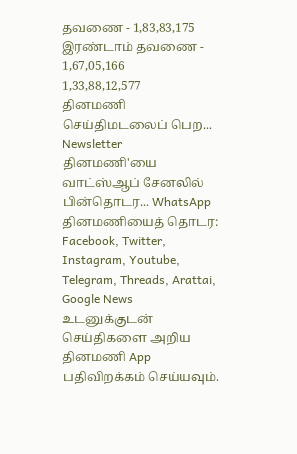தவணை - 1,83,83,175
இரண்டாம் தவணை - 1,67,05,166
1,33,88,12,577
தினமணி செய்திமடலைப் பெற... Newsletter
தினமணி'யை வாட்ஸ்ஆப் சேனலில் பின்தொடர... WhatsApp
தினமணியைத் தொடர: Facebook, Twitter, Instagram, Youtube, Telegram, Threads, Arattai, Google News
உடனுக்குடன் செய்திகளை அறிய தினமணி App பதிவிறக்கம் செய்யவும்.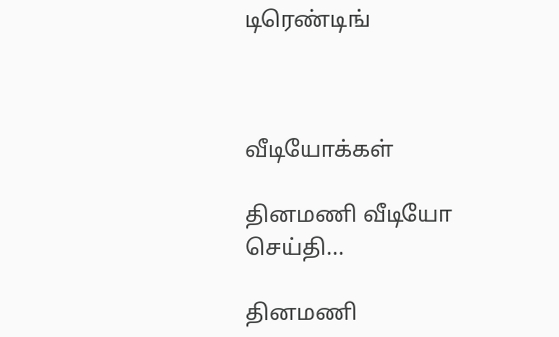டிரெண்டிங்



வீடியோக்கள்

தினமணி வீடியோ செய்தி...

தினமணி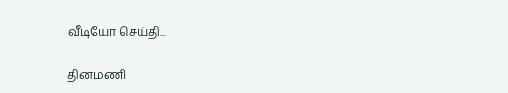வீடியோ செய்தி...

தினமணி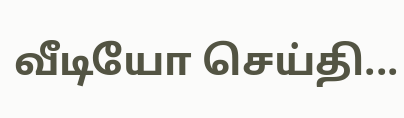வீடியோ செய்தி...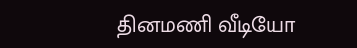தினமணி வீடியோ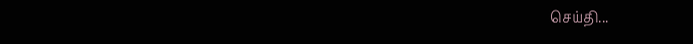செய்தி...